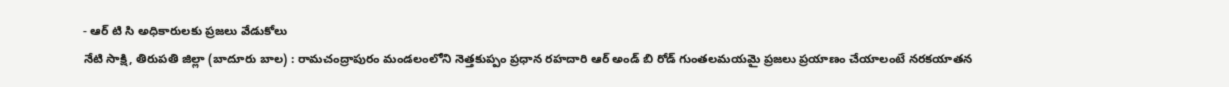- ఆర్ టి సి అధికారులకు ప్రజలు వేడుకోలు
నేటి సాక్షి, తిరుపతి జిల్లా (బాదూరు బాల) : రామచంద్రాపురం మండలంలోని నెత్తకుప్పం ప్రధాన రహదారి ఆర్ అండ్ బి రోడ్ గుంతలమయమై ప్రజలు ప్రయాణం చేయాలంటే నరకయాతన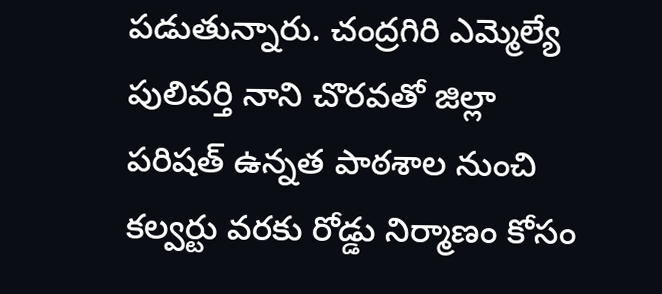పడుతున్నారు. చంద్రగిరి ఎమ్మెల్యే పులివర్తి నాని చొరవతో జిల్లా పరిషత్ ఉన్నత పాఠశాల నుంచి కల్వర్టు వరకు రోడ్డు నిర్మాణం కోసం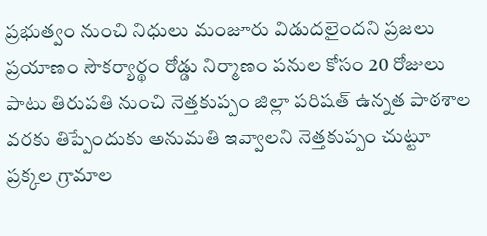ప్రభుత్వం నుంచి నిధులు మంజూరు విడుదలైందని ప్రజలు ప్రయాణం సౌకర్యార్థం రోడ్డు నిర్మాణం పనుల కోసం 20 రోజులు పాటు తిరుపతి నుంచి నెత్తకుప్పం జిల్లా పరిషత్ ఉన్నత పాఠశాల వరకు తిప్పేందుకు అనుమతి ఇవ్వాలని నెత్తకుప్పం చుట్టూ ప్రక్కల గ్రామాల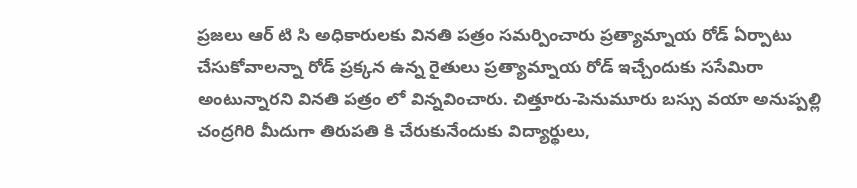ప్రజలు ఆర్ టి సి అధికారులకు వినతి పత్రం సమర్పించారు ప్రత్యామ్నాయ రోడ్ ఏర్పాటు చేసుకోవాలన్నా రోడ్ ప్రక్కన ఉన్న రైతులు ప్రత్యామ్నాయ రోడ్ ఇచ్చేందుకు ససేమిరా అంటున్నారని వినతి పత్రం లో విన్నవించారు. చిత్తూరు-పెనుమూరు బస్సు వయా అనుప్పల్లి చంద్రగిరి మీదుగా తిరుపతి కి చేరుకునేందుకు విద్యార్థులు,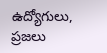ఉద్యోగులు, ప్రజలు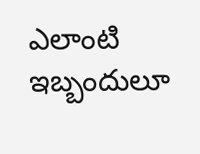ఎలాంటి ఇబ్బందులూ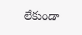లేకుండా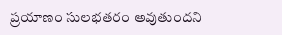ప్రయాణం సులభతరం అవుతుందని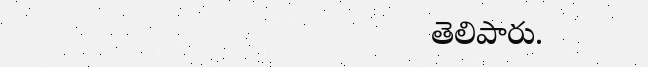తెలిపారు.